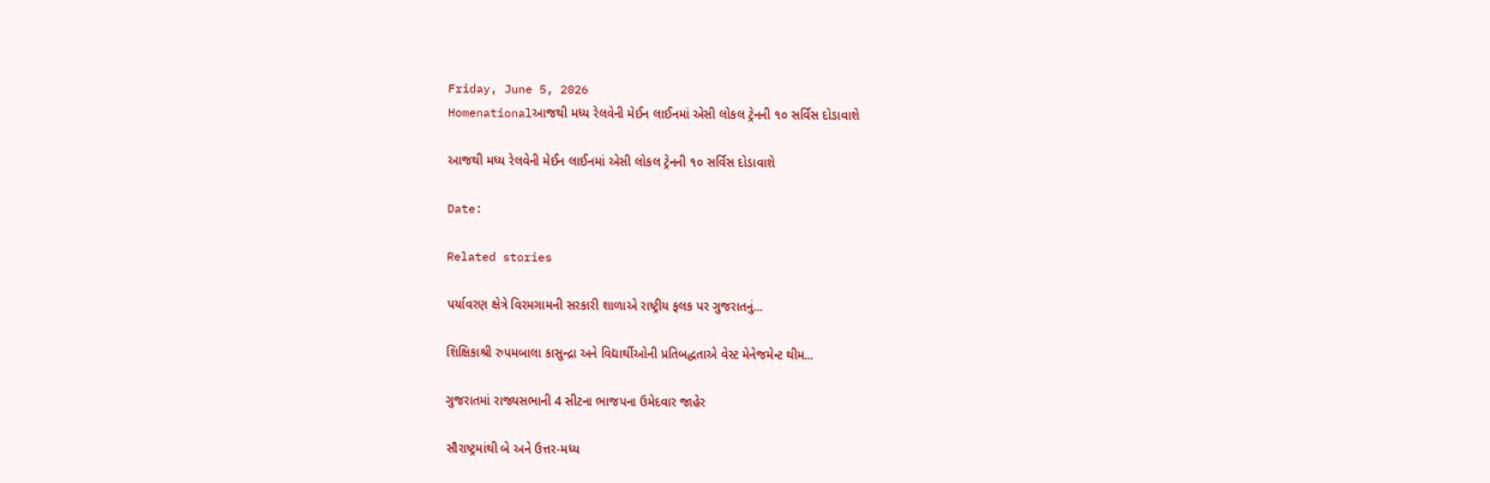Friday, June 5, 2026
Homenationalઆજથી મધ્ય રેલવેની મેઈન લાઈનમાં એસી લોકલ ટ્રેનની ૧૦ સર્વિસ દોડાવાશે

આજથી મધ્ય રેલવેની મેઈન લાઈનમાં એસી લોકલ ટ્રેનની ૧૦ સર્વિસ દોડાવાશે

Date:

Related stories

પર્યાવરણ ક્ષેત્રે વિરમગામની સરકારી શાળાએ રાષ્ટ્રીય ફલક પર ગુજરાતનું...

શિક્ષિકાશ્રી રુપમબાલા કાસુન્દ્રા અને વિદ્યાર્થીઓની પ્રતિબદ્ધતાએ વેસ્ટ મેનેજમેન્ટ થીમ...

ગુજરાતમાં રાજ્યસભાની 4 સીટના ભાજપના ઉમેદવાર જાહેર

સૌરાષ્ટ્રમાંથી બે અને ઉત્તર-મધ્ય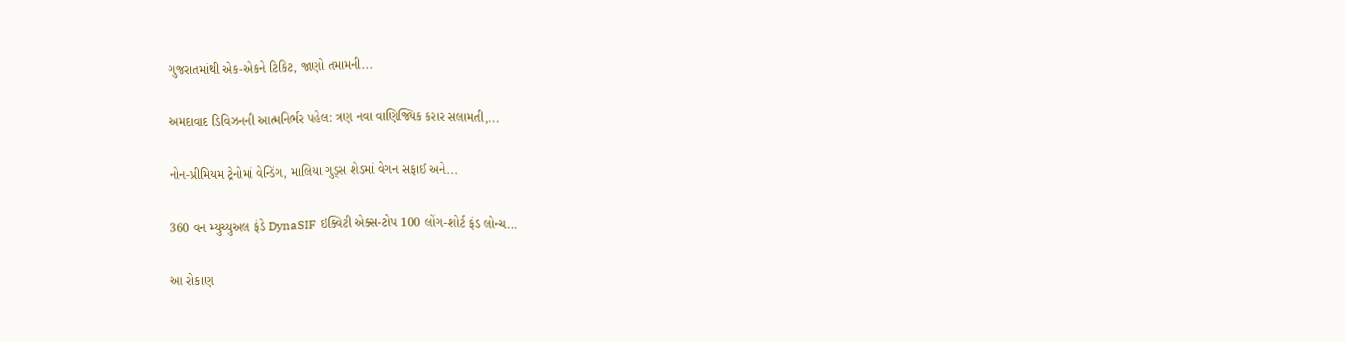ગુજરાતમાંથી એક-એકને ટિકિટ, જાણો તમામની...

અમદાવાદ ડિવિઝનની આત્મનિર્ભર પહેલ: ત્રણ નવા વાણિજ્યિક કરાર સલામતી,...

નોન-પ્રીમિયમ ટ્રેનોમાં વેન્ડિંગ, માલિયા ગુડ્સ શેડમાં વેગન સફાઈ અને...

360 વન મ્યુચ્યુઅલ ફંડે DynaSIF ઇક્વિટી એક્સ-ટોપ 100 લોંગ-શોર્ટ ફંડ લોન્ચ...

આ રોકાણ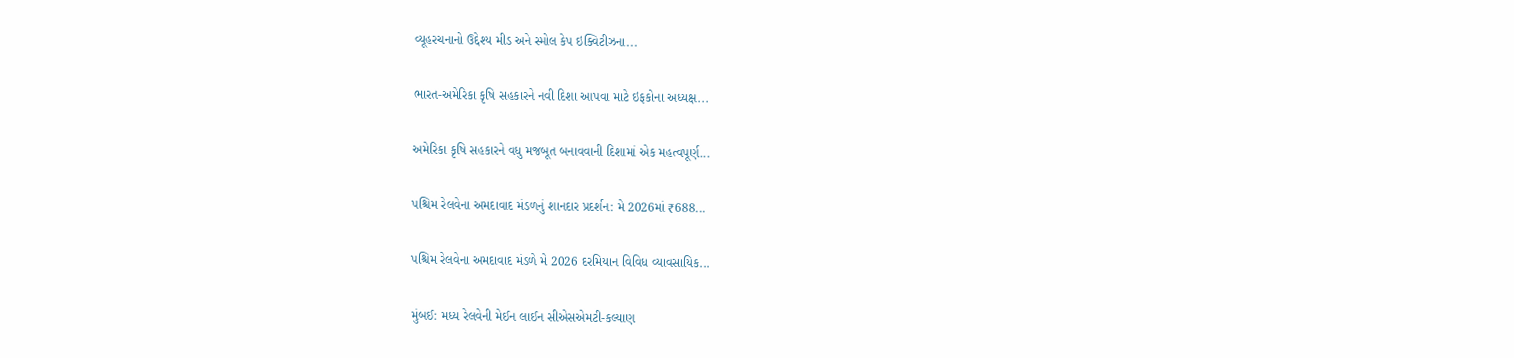વ્યૂહરચનાનો ઉદ્દેશ્ય મીડ અને સ્મોલ કેપ ઇક્વિટીઝના...

ભારત-અમેરિકા કૃષિ સહકારને નવી દિશા આપવા માટે ઇફકોના અધ્યક્ષ...

અમેરિકા કૃષિ સહકારને વધુ મજબૂત બનાવવાની દિશામાં એક મહત્વપૂર્ણ...

પશ્ચિમ રેલવેના અમદાવાદ મંડળનું શાનદાર પ્રદર્શન: મે 2026માં ₹688...

પશ્ચિમ રેલવેના અમદાવાદ મંડળે મે 2026 દરમિયાન વિવિધ વ્યાવસાયિક...

મુંબઈ: મધ્ય રેલવેની મેઈન લાઈન સીએસએમટી-કલ્યાણ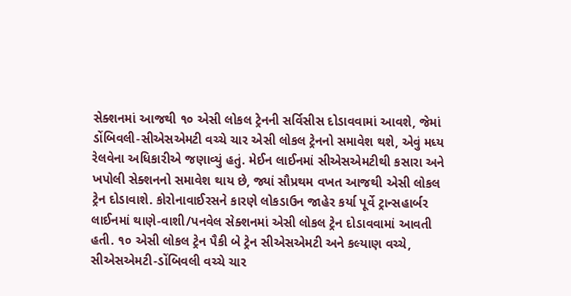સેક્શનમાં આજથી ૧૦ એસી લોકલ ટ્રેનની સર્વિસીસ દોડાવવામાં આવશે, જેમાં ડોંબિવલી-સીએસએમટી વચ્ચે ચાર એસી લોકલ ટ્રેનનો સમાવેશ થશે, એવું મધ્ય રેલવેના અધિકારીએ જણાવ્યું હતું. મેઈન લાઈનમાં સીએસએમટીથી કસારા અને ખપોલી સેક્શનનો સમાવેશ થાય છે, જ્યાં સૌપ્રથમ વખત આજથી એસી લોકલ ટ્રેન દોડાવાશે. કોરોનાવાઈરસને કારણે લોકડાઉન જાહેર કર્યા પૂર્વે ટ્રાન્સહાર્બર લાઈનમાં થાણે-વાશી/પનવેલ સેક્શનમાં એસી લોકલ ટ્રેન દોડાવવામાં આવતી હતી. ૧૦ એસી લોકલ ટ્રેન પૈકી બે ટ્રેન સીએસએમટી અને કલ્યાણ વચ્ચે, સીએસએમટી-ડોંબિવલી વચ્ચે ચાર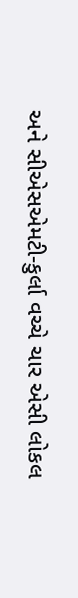અને સીએસએમટી-કુર્લા વચ્ચે ચાર એસી લોકલ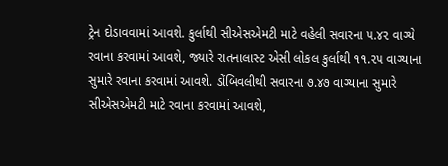ટ્રેન દોડાવવામાં આવશે. કુર્લાથી સીએસએમટી માટે વહેલી સવારના ૫.૪૨ વાગ્યે રવાના કરવામાં આવશે, જ્યારે રાતનાલાસ્ટ એસી લોકલ કુર્લાથી ૧૧.૨૫ વાગ્યાના સુમારે રવાના કરવામાં આવશે. ડોંબિવલીથી સવારના ૭.૪૭ વાગ્યાના સુમારે સીએસએમટી માટે રવાના કરવામાં આવશે,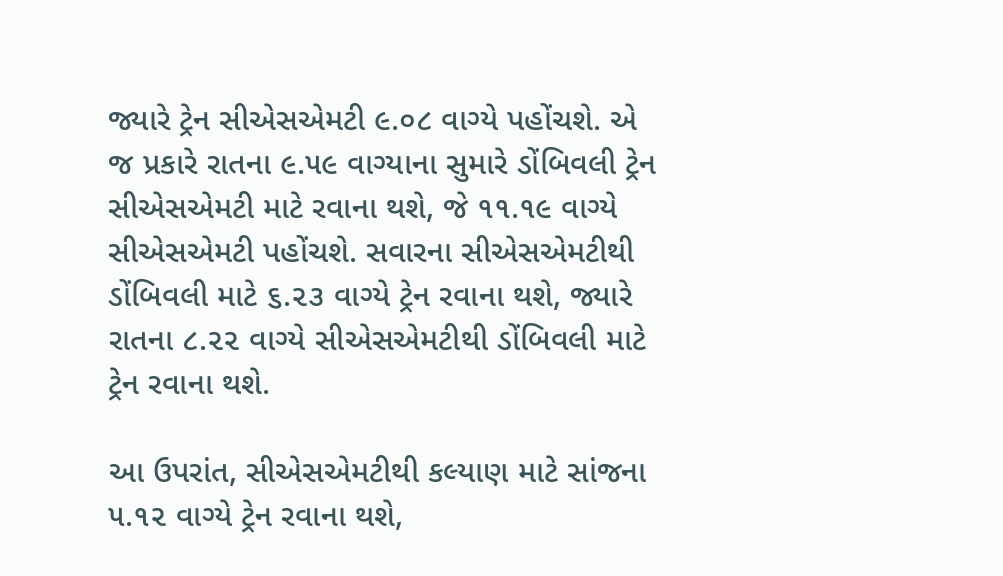જ્યારે ટ્રેન સીએસએમટી ૯.૦૮ વાગ્યે પહોંચશે. એ જ પ્રકારે રાતના ૯.૫૯ વાગ્યાના સુમારે ડોંબિવલી ટ્રેન સીએસએમટી માટે રવાના થશે, જે ૧૧.૧૯ વાગ્યે સીએસએમટી પહોંચશે. સવારના સીએસએમટીથી ડોંબિવલી માટે ૬.૨૩ વાગ્યે ટ્રેન રવાના થશે, જ્યારે રાતના ૮.૨૨ વાગ્યે સીએસએમટીથી ડોંબિવલી માટે ટ્રેન રવાના થશે.

આ ઉપરાંત, સીએસએમટીથી કલ્યાણ માટે સાંજના ૫.૧૨ વાગ્યે ટ્રેન રવાના થશે,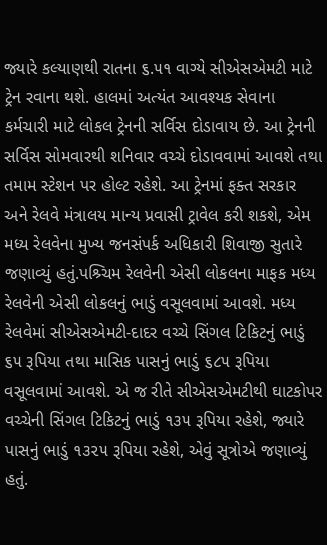જ્યારે કલ્યાણથી રાતના ૬.૫૧ વાગ્યે સીએસએમટી માટે ટ્રેન રવાના થશે. હાલમાં અત્યંત આવશ્યક સેવાના કર્મચારી માટે લોકલ ટ્રેનની સર્વિસ દોડાવાય છે. આ ટ્રેનની સર્વિસ સોમવારથી શનિવાર વચ્ચે દોડાવવામાં આવશે તથા તમામ સ્ટેશન પર હોલ્ટ રહેશે. આ ટ્રેનમાં ફક્ત સરકાર અને રેલવે મંત્રાલય માન્ય પ્રવાસી ટ્રાવેલ કરી શકશે, એમ મધ્ય રેલવેના મુખ્ય જનસંપર્ક અધિકારી શિવાજી સુતારે જણાવ્યું હતું.પશ્ર્ચિમ રેલવેની એસી લોકલના માફક મધ્ય રેલવેની એસી લોકલનું ભાડું વસૂલવામાં આવશે. મધ્ય રેલવેમાં સીએસએમટી-દાદર વચ્ચે સિંગલ ટિકિટનું ભાડું ૬૫ રૂપિયા તથા માસિક પાસનું ભાડું ૬૮૫ રૂપિયા વસૂલવામાં આવશે. એ જ રીતે સીએસએમટીથી ઘાટકોપર વચ્ચેની સિંગલ ટિકિટનું ભાડું ૧૩૫ રૂપિયા રહેશે, જ્યારે પાસનું ભાડું ૧૩૨૫ રૂપિયા રહેશે, એવું સૂત્રોએ જણાવ્યું હતું.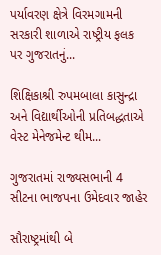પર્યાવરણ ક્ષેત્રે વિરમગામની સરકારી શાળાએ રાષ્ટ્રીય ફલક પર ગુજરાતનું...

શિક્ષિકાશ્રી રુપમબાલા કાસુન્દ્રા અને વિદ્યાર્થીઓની પ્રતિબદ્ધતાએ વેસ્ટ મેનેજમેન્ટ થીમ...

ગુજરાતમાં રાજ્યસભાની 4 સીટના ભાજપના ઉમેદવાર જાહેર

સૌરાષ્ટ્રમાંથી બે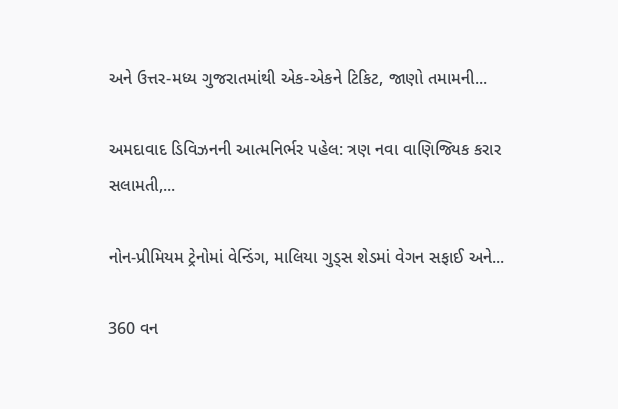અને ઉત્તર-મધ્ય ગુજરાતમાંથી એક-એકને ટિકિટ, જાણો તમામની...

અમદાવાદ ડિવિઝનની આત્મનિર્ભર પહેલ: ત્રણ નવા વાણિજ્યિક કરાર સલામતી,...

નોન-પ્રીમિયમ ટ્રેનોમાં વેન્ડિંગ, માલિયા ગુડ્સ શેડમાં વેગન સફાઈ અને...

360 વન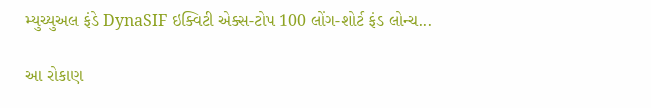મ્યુચ્યુઅલ ફંડે DynaSIF ઇક્વિટી એક્સ-ટોપ 100 લોંગ-શોર્ટ ફંડ લોન્ચ...

આ રોકાણ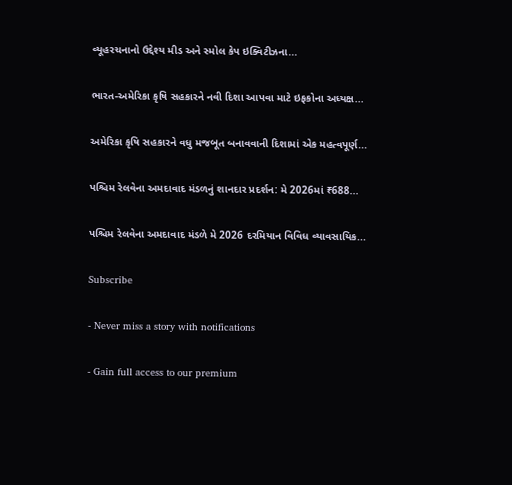વ્યૂહરચનાનો ઉદ્દેશ્ય મીડ અને સ્મોલ કેપ ઇક્વિટીઝના...

ભારત-અમેરિકા કૃષિ સહકારને નવી દિશા આપવા માટે ઇફકોના અધ્યક્ષ...

અમેરિકા કૃષિ સહકારને વધુ મજબૂત બનાવવાની દિશામાં એક મહત્વપૂર્ણ...

પશ્ચિમ રેલવેના અમદાવાદ મંડળનું શાનદાર પ્રદર્શન: મે 2026માં ₹688...

પશ્ચિમ રેલવેના અમદાવાદ મંડળે મે 2026 દરમિયાન વિવિધ વ્યાવસાયિક...

Subscribe

- Never miss a story with notifications

- Gain full access to our premium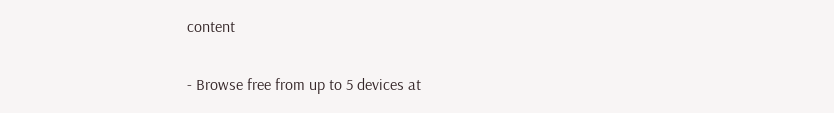content

- Browse free from up to 5 devices at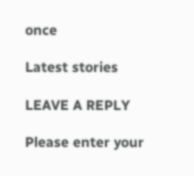once

Latest stories

LEAVE A REPLY

Please enter your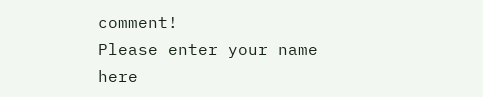comment!
Please enter your name here